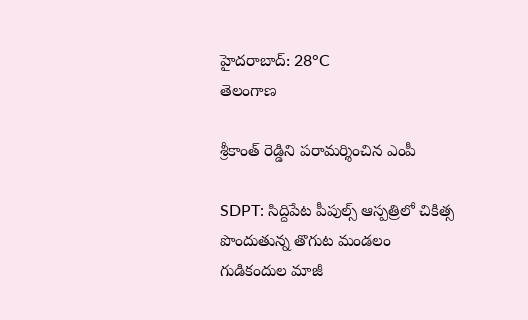హైదరాబాద్: 28°C
తెలంగాణ

శ్రీకాంత్ రెడ్డిని పరామర్శించిన ఎంపీ

SDPT: సిద్దిపేట పీపుల్స్ ఆస్పత్రిలో చికిత్స పొందుతున్న తొగుట మండలం గుడికందుల మాజీ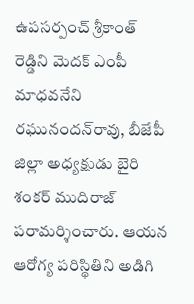ఉపసర్పంచ్ శ్రీకాంత్ రెడ్డిని మెదక్ ఎంపీ మాధవనేని రఘునందన్‌రావు, బీజేపీ జిల్లా అధ్యక్షుడు బైరి శంకర్ ముదిరాజ్ పరామర్శించారు. ఆయన ఆరోగ్య పరిస్థితిని అడిగి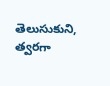తెలుసుకుని, త్వరగా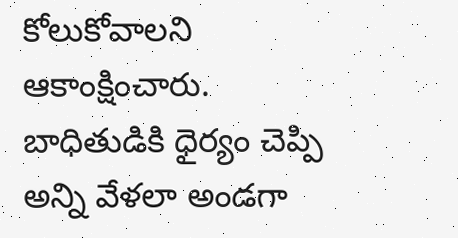కోలుకోవాలని ఆకాంక్షించారు. బాధితుడికి ధైర్యం చెప్పి అన్ని వేళలా అండగా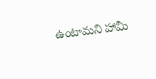ఉంటామని హామీ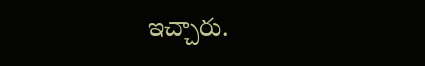ఇచ్చారు.